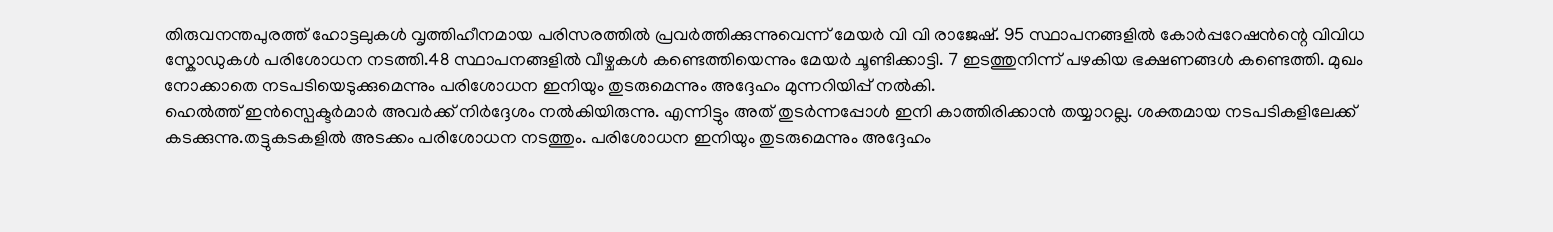തിരുവനന്തപുരത്ത് ഹോട്ടലുകൾ വൃത്തിഹീനമായ പരിസരത്തിൽ പ്രവർത്തിക്കുന്നുവെന്ന് മേയർ വി വി രാജേഷ്. 95 സ്ഥാപനങ്ങളിൽ കോർപ്പറേഷൻന്റെ വിവിധ സ്കോഡുകൾ പരിശോധന നടത്തി.48 സ്ഥാപനങ്ങളിൽ വീഴ്ചകൾ കണ്ടെത്തിയെന്നും മേയർ ചൂണ്ടിക്കാട്ടി. 7 ഇടത്തുനിന്ന് പഴകിയ ഭക്ഷണങ്ങൾ കണ്ടെത്തി. മുഖം നോക്കാതെ നടപടിയെടുക്കുമെന്നും പരിശോധന ഇനിയും തുടരുമെന്നും അദ്ദേഹം മുന്നറിയിപ്പ് നൽകി.
ഹെൽത്ത് ഇൻസ്പെക്ടർമാർ അവർക്ക് നിർദ്ദേശം നൽകിയിരുന്നു. എന്നിട്ടും അത് തുടർന്നപ്പോൾ ഇനി കാത്തിരിക്കാൻ തയ്യാറല്ല. ശക്തമായ നടപടികളിലേക്ക് കടക്കുന്നു.തട്ടുകടകളിൽ അടക്കം പരിശോധന നടത്തും. പരിശോധന ഇനിയും തുടരുമെന്നും അദ്ദേഹം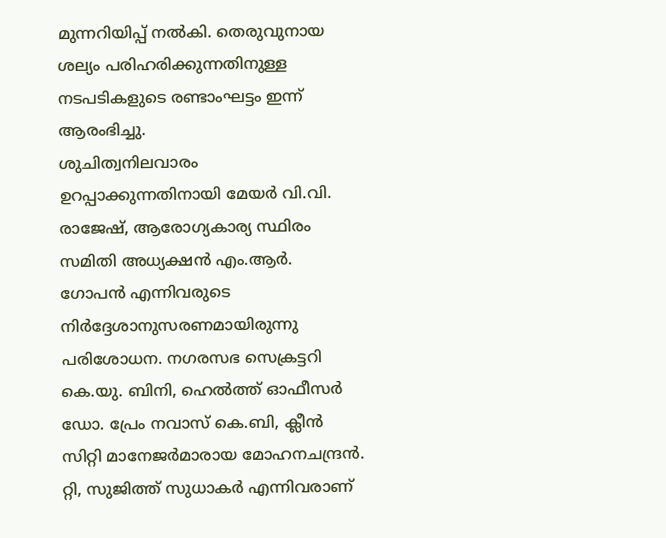മുന്നറിയിപ്പ് നൽകി. തെരുവുനായ ശല്യം പരിഹരിക്കുന്നതിനുള്ള നടപടികളുടെ രണ്ടാംഘട്ടം ഇന്ന് ആരംഭിച്ചു.
ശുചിത്വനിലവാരം ഉറപ്പാക്കുന്നതിനായി മേയർ വി.വി. രാജേഷ്, ആരോഗ്യകാര്യ സ്ഥിരം സമിതി അധ്യക്ഷൻ എം.ആർ. ഗോപൻ എന്നിവരുടെ നിർദ്ദേശാനുസരണമായിരുന്നു പരിശോധന. നഗരസഭ സെക്രട്ടറി കെ.യു. ബിനി, ഹെൽത്ത് ഓഫീസർ ഡോ. പ്രേം നവാസ് കെ.ബി, ക്ലീൻ സിറ്റി മാനേജർമാരായ മോഹനചന്ദ്രൻ. റ്റി, സുജിത്ത് സുധാകർ എന്നിവരാണ്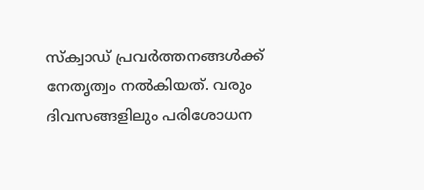സ്ക്വാഡ് പ്രവർത്തനങ്ങൾക്ക് നേതൃത്വം നൽകിയത്. വരും ദിവസങ്ങളിലും പരിശോധന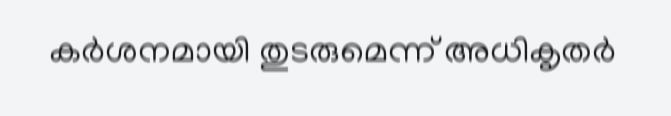കർശനമായി തുടരുമെന്ന് അധികൃതർ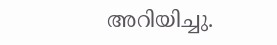അറിയിച്ചു.